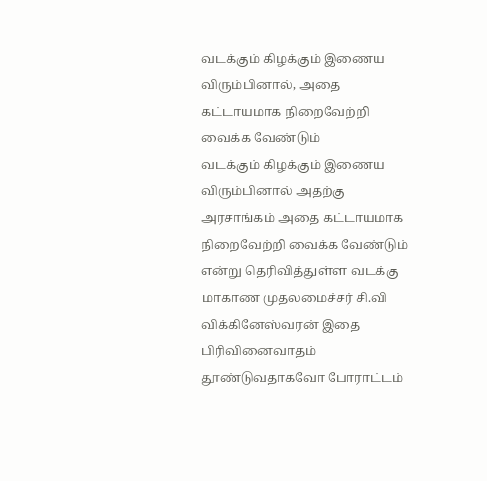வடக்கும் கிழக்கும் இணைய விரும்பினால், அதை கட்டாயமாக நிறைவேற்றி வைக்க வேண்டும்
வடக்கும் கிழக்கும் இணைய விரும்பினால் அதற்கு அரசாங்கம் அதை கட்டாயமாக நிறைவேற்றி வைக்க வேண்டும் என்று தெரிவித்துள்ள வடக்கு மாகாண முதலமைச்சர் சி.வி விக்கினேஸ்வரன் இதை பிரிவினைவாதம் தூண்டுவதாகவோ போராட்டம்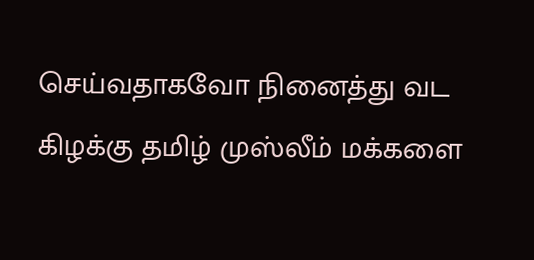செய்வதாகவோ நினைத்து வட கிழக்கு தமிழ் முஸ்லீம் மக்களை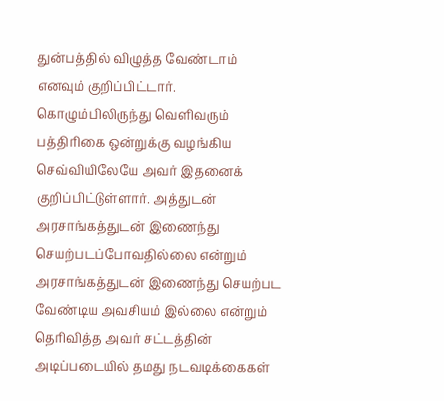துன்பத்தில் விழுத்த வேண்டாம் எனவும் குறிப்பிட்டார்.
கொழும்பிலிருந்து வெளிவரும் பத்திரிகை ஒன்றுக்கு வழங்கிய செவ்வியிலேயே அவர் இதனைக் குறிப்பிட்டுள்ளார். அத்துடன் அரசாங்கத்துடன் இணைந்து செயற்படப்போவதில்லை என்றும் அரசாங்கத்துடன் இணைந்து செயற்பட வேண்டிய அவசியம் இல்லை என்றும் தெரிவித்த அவர் சட்டத்தின் அடிப்படையில் தமது நடவடிக்கைகள்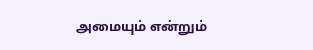அமையும் என்றும்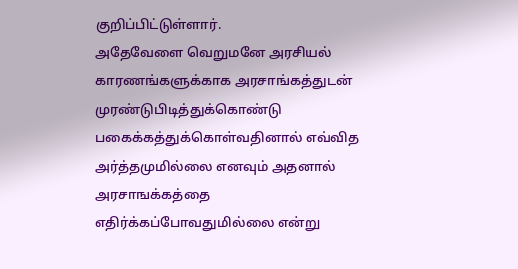குறிப்பிட்டுள்ளார்.
அதேவேளை வெறுமனே அரசியல் காரணங்களுக்காக அரசாங்கத்துடன் முரண்டுபிடித்துக்கொண்டு பகைக்கத்துக்கொள்வதினால் எவ்வித அர்த்தமுமில்லை எனவும் அதனால் அரசாஙக்கத்தை எதிர்க்கப்போவதுமில்லை என்று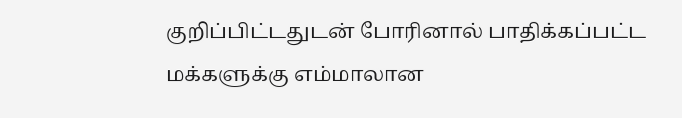குறிப்பிட்டதுடன் போரினால் பாதிக்கப்பட்ட மக்களுக்கு எம்மாலான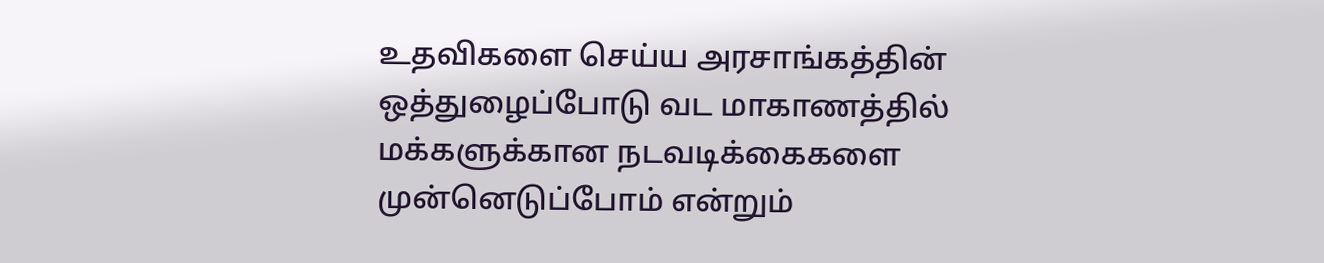உதவிகளை செய்ய அரசாங்கத்தின் ஒத்துழைப்போடு வட மாகாணத்தில் மக்களுக்கான நடவடிக்கைகளை முன்னெடுப்போம் என்றும்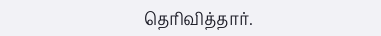தெரிவித்தார்.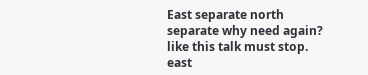East separate north separate why need again? like this talk must stop. east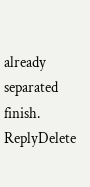already separated finish.
ReplyDelete